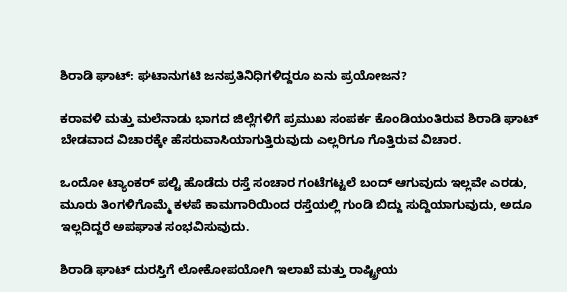ಶಿರಾಡಿ ಘಾಟ್: ಘಟಾನುಗಟಿ ಜನಪ್ರತಿನಿಧಿಗಳಿದ್ದರೂ ಏನು ಪ್ರಯೋಜನ?

ಕರಾವಳಿ ಮತ್ತು ಮಲೆನಾಡು ಭಾಗದ ಜಿಲ್ಲೆಗಳಿಗೆ ಪ್ರಮುಖ ಸಂಪರ್ಕ ಕೊಂಡಿಯಂತಿರುವ ಶಿರಾಡಿ ಘಾಟ್ ಬೇಡವಾದ ವಿಚಾರಕ್ಕೇ ಹೆಸರುವಾಸಿಯಾಗುತ್ತಿರುವುದು ಎಲ್ಲರಿಗೂ ಗೊತ್ತಿರುವ ವಿಚಾರ.

ಒಂದೋ ಟ್ಯಾಂಕರ್ ಪಲ್ಟಿ ಹೊಡೆದು ರಸ್ತೆ ಸಂಚಾರ ಗಂಟೆಗಟ್ಟಲೆ ಬಂದ್ ಆಗುವುದು ಇಲ್ಲವೇ ಎರಡು, ಮೂರು ತಿಂಗಳಿಗೊಮ್ಮೆ ಕಳಪೆ ಕಾಮಗಾರಿಯಿಂದ ರಸ್ತೆಯಲ್ಲಿ ಗುಂಡಿ ಬಿದ್ದು ಸುದ್ದಿಯಾಗುವುದು, ಅದೂ ಇಲ್ಲದಿದ್ದರೆ ಅಪಘಾತ ಸಂಭವಿಸುವುದು.

ಶಿರಾಡಿ ಘಾಟ್ ದುರಸ್ತಿಗೆ ಲೋಕೋಪಯೋಗಿ ಇಲಾಖೆ ಮತ್ತು ರಾಷ್ಟ್ರೀಯ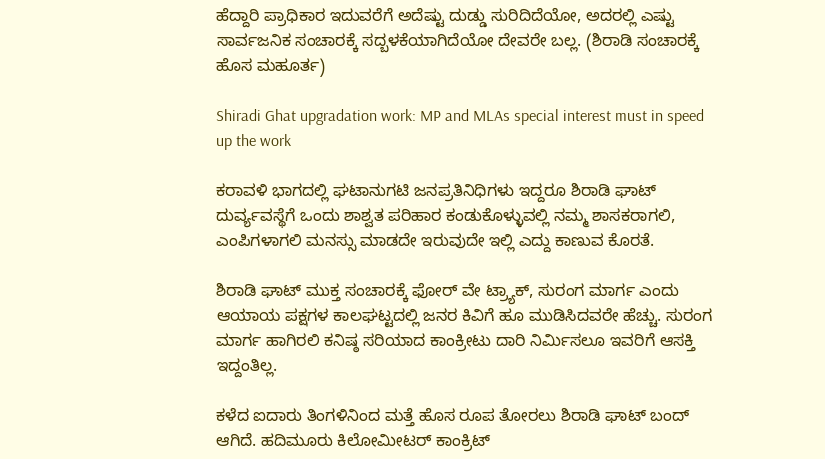ಹೆದ್ದಾರಿ ಪ್ರಾಧಿಕಾರ ಇದುವರೆಗೆ ಅದೆಷ್ಟು ದುಡ್ಡು ಸುರಿದಿದೆಯೋ, ಅದರಲ್ಲಿ ಎಷ್ಟು ಸಾರ್ವಜನಿಕ ಸಂಚಾರಕ್ಕೆ ಸದ್ಬಳಕೆಯಾಗಿದೆಯೋ ದೇವರೇ ಬಲ್ಲ. (ಶಿರಾಡಿ ಸಂಚಾರಕ್ಕೆ ಹೊಸ ಮಹೂರ್ತ)

Shiradi Ghat upgradation work: MP and MLAs special interest must in speed up the work

ಕರಾವಳಿ ಭಾಗದಲ್ಲಿ ಘಟಾನುಗಟಿ ಜನಪ್ರತಿನಿಧಿಗಳು ಇದ್ದರೂ ಶಿರಾಡಿ ಘಾಟ್ ದುರ್ವ್ಯವಸ್ಥೆಗೆ ಒಂದು ಶಾಶ್ವತ ಪರಿಹಾರ ಕಂಡುಕೊಳ್ಳುವಲ್ಲಿ ನಮ್ಮ ಶಾಸಕರಾಗಲಿ, ಎಂಪಿಗಳಾಗಲಿ ಮನಸ್ಸು ಮಾಡದೇ ಇರುವುದೇ ಇಲ್ಲಿ ಎದ್ದು ಕಾಣುವ ಕೊರತೆ.

ಶಿರಾಡಿ ಘಾಟ್ ಮುಕ್ತ ಸಂಚಾರಕ್ಕೆ ಫೋರ್ ವೇ ಟ್ರ್ಯಾಕ್, ಸುರಂಗ ಮಾರ್ಗ ಎಂದು ಆಯಾಯ ಪಕ್ಷಗಳ ಕಾಲಘಟ್ಟದಲ್ಲಿ ಜನರ ಕಿವಿಗೆ ಹೂ ಮುಡಿಸಿದವರೇ ಹೆಚ್ಚು. ಸುರಂಗ ಮಾರ್ಗ ಹಾಗಿರಲಿ ಕನಿಷ್ಠ ಸರಿಯಾದ ಕಾಂಕ್ರೀಟು ದಾರಿ ನಿರ್ಮಿಸಲೂ ಇವರಿಗೆ ಆಸಕ್ತಿ ಇದ್ದಂತಿಲ್ಲ.

ಕಳೆದ ಐದಾರು ತಿಂಗಳಿನಿಂದ ಮತ್ತೆ ಹೊಸ ರೂಪ ತೋರಲು ಶಿರಾಡಿ ಘಾಟ್ ಬಂದ್ ಆಗಿದೆ. ಹದಿಮೂರು ಕಿಲೋಮೀಟರ್ ಕಾಂಕ್ರಿಟ್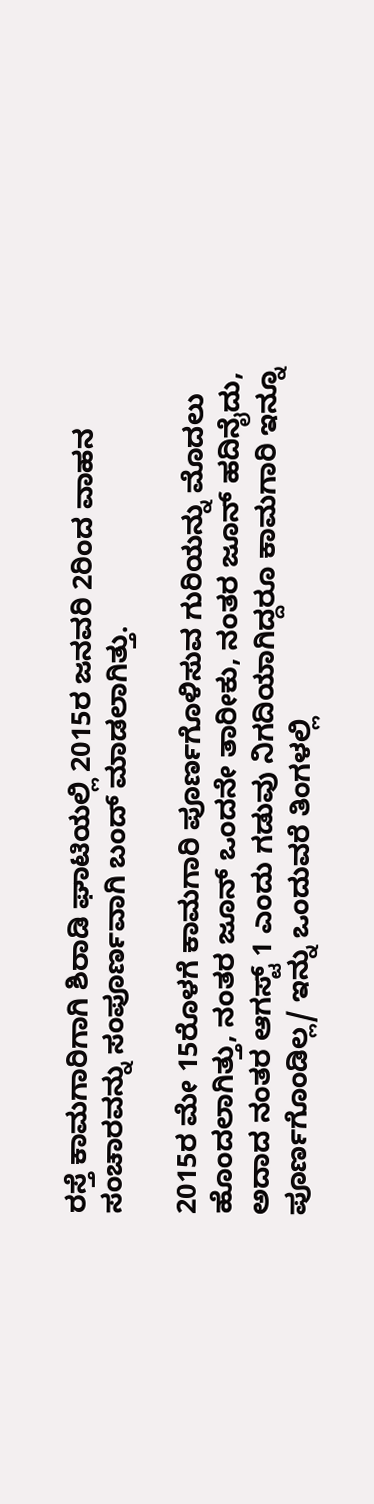ರಸ್ತೆ ಕಾಮಗಾರಿಗಾಗಿ ಶಿರಾಡಿ ಘಾಟಿಯಲ್ಲಿ 2015ರ ಜನವರಿ 2ರಿಂದ ವಾಹನ ಸಂಚಾರವನ್ನು ಸಂಪೂರ್ಣವಾಗಿ ಬಂದ್ ಮಾಡಲಾಗಿತ್ತು.

2015ರ ಮೇ 15ರೊಳಗೆ ಕಾಮಗಾರಿ ಪೂರ್ಣಗೊಳಿಸುವ ಗುರಿಯನ್ನು ಮೊದಲು ಹೊಂದಲಾಗಿತ್ತು, ನಂತರ ಜೂನ್ ಒಂದನೇ ತಾರೀಕು, ನಂತರ ಜೂನ್ ಹದಿನೈದು, ಅದಾದ ನಂತರ ಆಗಸ್ಟ್ 1 ಎಂದು ಗಡುವು ನಿಗದಿಯಾಗಿದ್ದರೂ ಕಾಮಗಾರಿ ಇನ್ನೂ ಪೂರ್ಣಗೊಂಡಿಲ್ಲ/ ಇನ್ನು ಒಂದುವರೆ ತಿಂಗಳಲ್ಲಿ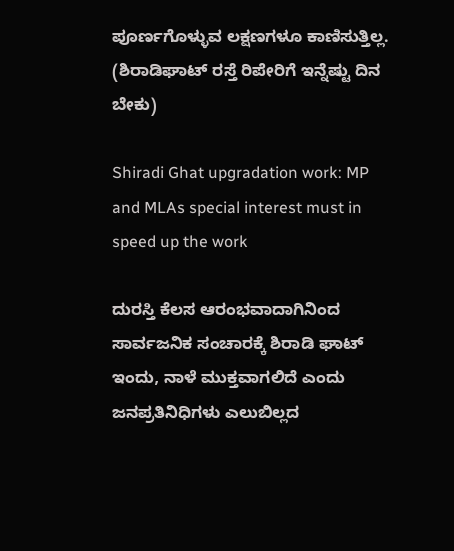ಪೂರ್ಣಗೊಳ್ಳುವ ಲಕ್ಷಣಗಳೂ ಕಾಣಿಸುತ್ತಿಲ್ಲ. (ಶಿರಾಡಿಘಾಟ್ ರಸ್ತೆ ರಿಪೇರಿಗೆ ಇನ್ನೆಷ್ಟು ದಿನ ಬೇಕು)

Shiradi Ghat upgradation work: MP and MLAs special interest must in speed up the work

ದುರಸ್ತಿ ಕೆಲಸ ಆರಂಭವಾದಾಗಿನಿಂದ ಸಾರ್ವಜನಿಕ ಸಂಚಾರಕ್ಕೆ ಶಿರಾಡಿ ಘಾಟ್ ಇಂದು, ನಾಳೆ ಮುಕ್ತವಾಗಲಿದೆ ಎಂದು ಜನಪ್ರತಿನಿಧಿಗಳು ಎಲುಬಿಲ್ಲದ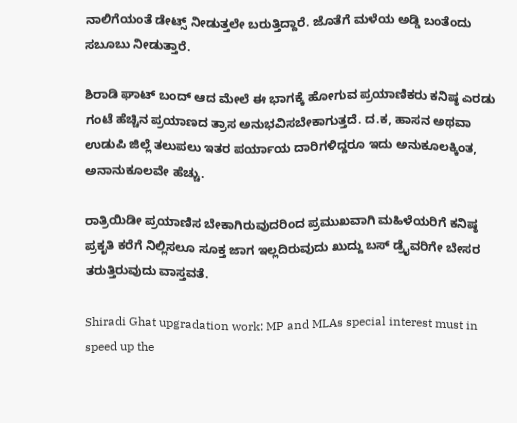ನಾಲಿಗೆಯಂತೆ ಡೇಟ್ಸ್ ನೀಡುತ್ತಲೇ ಬರುತ್ತಿದ್ದಾರೆ. ಜೊತೆಗೆ ಮಳೆಯ ಅಡ್ಡಿ ಬಂತೆಂದು ಸಬೂಬು ನೀಡುತ್ತಾರೆ.

ಶಿರಾಡಿ ಘಾಟ್ ಬಂದ್ ಆದ ಮೇಲೆ ಈ ಭಾಗಕ್ಕೆ ಹೋಗುವ ಪ್ರಯಾಣಿಕರು ಕನಿಷ್ಠ ಎರಡು ಗಂಟೆ ಹೆಚ್ಚಿನ ಪ್ರಯಾಣದ ತ್ರಾಸ ಅನುಭವಿಸಬೇಕಾಗುತ್ತದೆ. ದ.ಕ, ಹಾಸನ ಅಥವಾ ಉಡುಪಿ ಜಿಲ್ಲೆ ತಲುಪಲು ಇತರ ಪರ್ಯಾಯ ದಾರಿಗಳಿದ್ದರೂ ಇದು ಅನುಕೂಲಕ್ಕಿಂತ, ಅನಾನುಕೂಲವೇ ಹೆಚ್ಚು.

ರಾತ್ರಿಯಿಡೀ ಪ್ರಯಾಣಿಸ ಬೇಕಾಗಿರುವುದರಿಂದ ಪ್ರಮುಖವಾಗಿ ಮಹಿಳೆಯರಿಗೆ ಕನಿಷ್ಠ ಪ್ರಕೃತಿ ಕರೆಗೆ ನಿಲ್ಲಿಸಲೂ ಸೂಕ್ತ ಜಾಗ ಇಲ್ಲದಿರುವುದು ಖುದ್ದು ಬಸ್ ಡ್ರೈವರಿಗೇ ಬೇಸರ ತರುತ್ತಿರುವುದು ವಾಸ್ತವತೆ.

Shiradi Ghat upgradation work: MP and MLAs special interest must in speed up the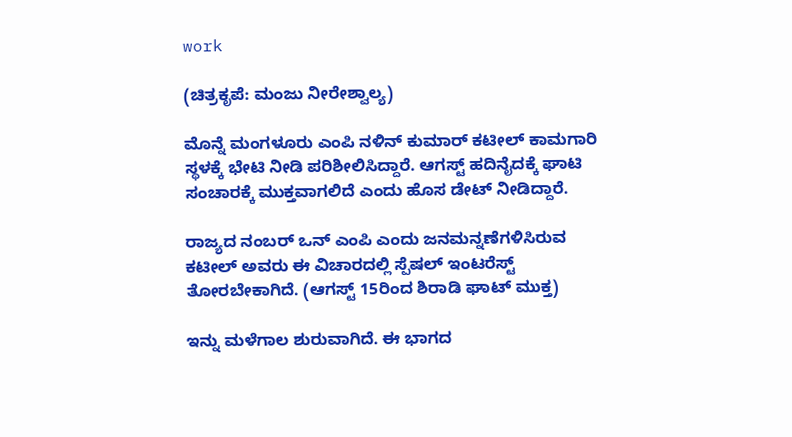work

(ಚಿತ್ರಕೃಪೆ: ಮಂಜು ನೀರೇಶ್ವಾಲ್ಯ)

ಮೊನ್ನೆ ಮಂಗಳೂರು ಎಂಪಿ ನಳಿನ್ ಕುಮಾರ್ ಕಟೀಲ್ ಕಾಮಗಾರಿ ಸ್ಥಳಕ್ಕೆ ಭೇಟಿ ನೀಡಿ ಪರಿಶೀಲಿಸಿದ್ದಾರೆ. ಆಗಸ್ಟ್ ಹದಿನೈದಕ್ಕೆ ಘಾಟಿ ಸಂಚಾರಕ್ಕೆ ಮುಕ್ತವಾಗಲಿದೆ ಎಂದು ಹೊಸ ಡೇಟ್ ನೀಡಿದ್ದಾರೆ.

ರಾಜ್ಯದ ನಂಬರ್ ಒನ್ ಎಂಪಿ ಎಂದು ಜನಮನ್ನಣೆಗಳಿಸಿರುವ ಕಟೀಲ್ ಅವರು ಈ ವಿಚಾರದಲ್ಲಿ ಸ್ಪೆಷಲ್ ಇಂಟರೆಸ್ಟ್ ತೋರಬೇಕಾಗಿದೆ. (ಆಗಸ್ಟ್‌ 15ರಿಂದ ಶಿರಾಡಿ ಘಾಟ್‌ ಮುಕ್ತ)

ಇನ್ನು ಮಳೆಗಾಲ ಶುರುವಾಗಿದೆ. ಈ ಭಾಗದ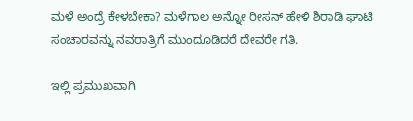ಮಳೆ ಅಂದ್ರೆ ಕೇಳಬೇಕಾ? ಮಳೆಗಾಲ ಅನ್ನೋ ರೀಸನ್ ಹೇಳಿ ಶಿರಾಡಿ ಘಾಟಿ ಸಂಚಾರವನ್ನು ನವರಾತ್ರಿಗೆ ಮುಂದೂಡಿದರೆ ದೇವರೇ ಗತಿ.

ಇಲ್ಲಿ ಪ್ರಮುಖವಾಗಿ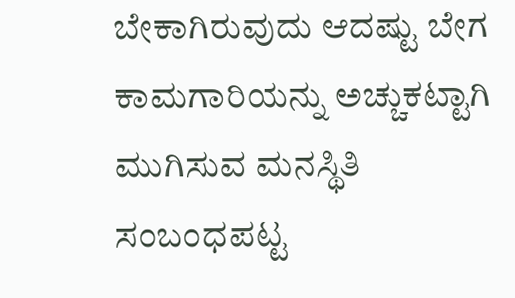ಬೇಕಾಗಿರುವುದು ಆದಷ್ಟು ಬೇಗ ಕಾಮಗಾರಿಯನ್ನು ಅಚ್ಚುಕಟ್ಟಾಗಿ ಮುಗಿಸುವ ಮನಸ್ಥಿತಿ ಸಂಬಂಧಪಟ್ಟ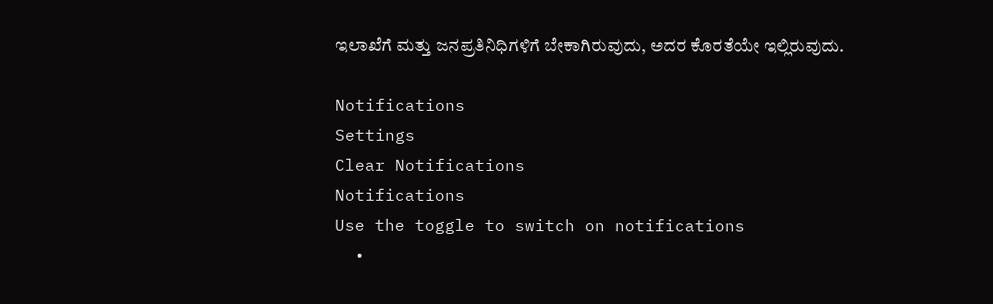ಇಲಾಖೆಗೆ ಮತ್ತು ಜನಪ್ರತಿನಿಧಿಗಳಿಗೆ ಬೇಕಾಗಿರುವುದು, ಅದರ ಕೊರತೆಯೇ ಇಲ್ಲಿರುವುದು.

Notifications
Settings
Clear Notifications
Notifications
Use the toggle to switch on notifications
  •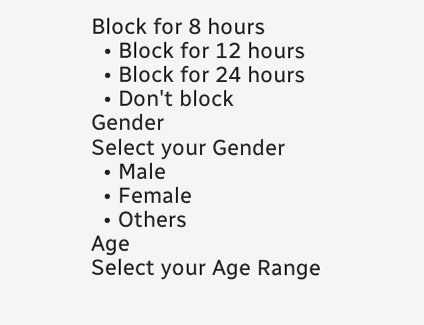Block for 8 hours
  • Block for 12 hours
  • Block for 24 hours
  • Don't block
Gender
Select your Gender
  • Male
  • Female
  • Others
Age
Select your Age Range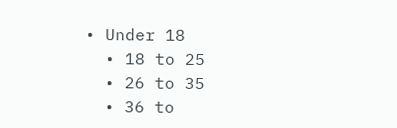• Under 18
  • 18 to 25
  • 26 to 35
  • 36 to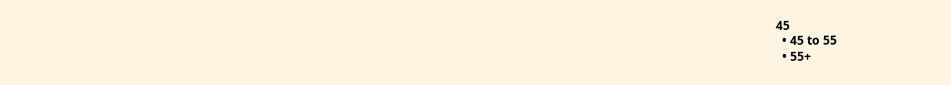45
  • 45 to 55
  • 55+